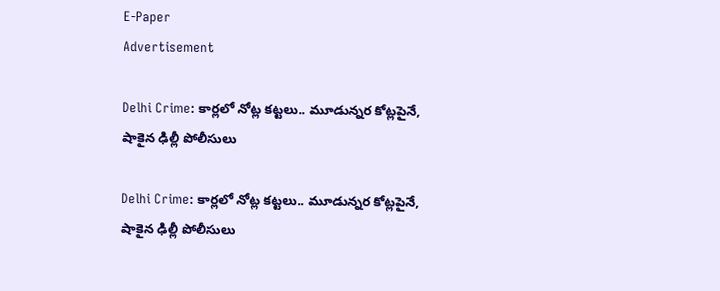E-Paper
Advertisement

Delhi Crime: కార్లలో నోట్ల కట్టలు.. మూడున్నర కోట్లపైనే, షాకైన ఢిల్లీ పోలీసులు

Delhi Crime: కార్లలో నోట్ల కట్టలు.. మూడున్నర కోట్లపైనే, షాకైన ఢిల్లీ పోలీసులు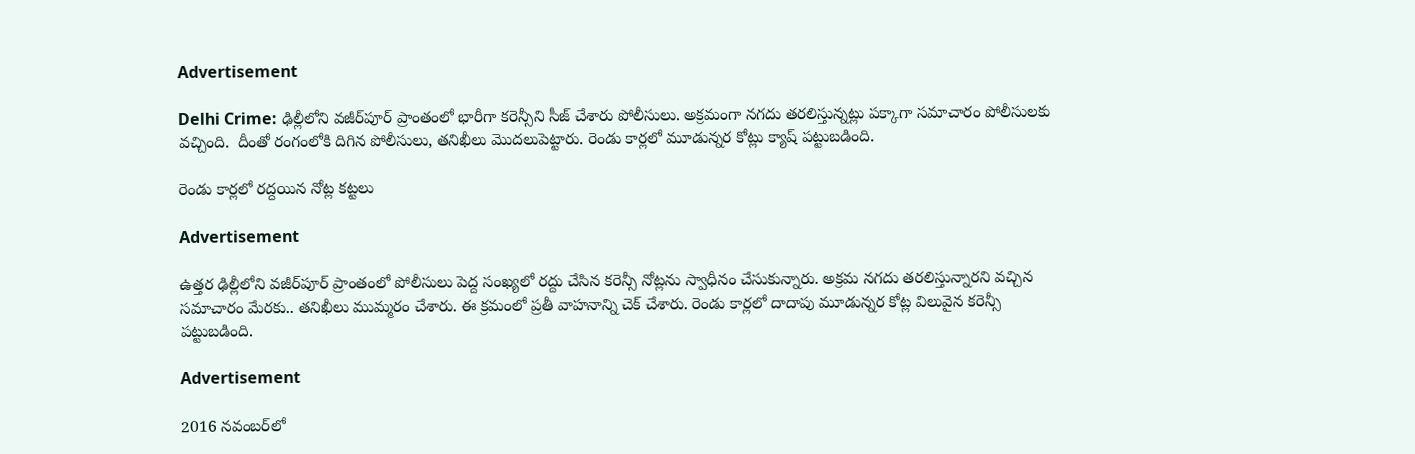Advertisement

Delhi Crime: ఢిల్లీలోని వజీర్‌పూర్ ప్రాంతంలో భారీగా కరెన్సీని సీజ్ చేశారు పోలీసులు. అక్రమంగా నగదు తరలిస్తున్నట్లు పక్కాగా సమాచారం పోలీసులకు వచ్చింది.  దీంతో రంగంలోకి దిగిన పోలీసులు, తనిఖీలు మొదలుపెట్టారు. రెండు కార్లలో మూడున్నర కోట్లు క్యాష్ పట్టుబడింది.

రెండు కార్లలో రద్దయిన నోట్ల కట్టలు

Advertisement

ఉత్తర ఢిల్లీలోని వజీర్‌పూర్ ప్రాంతంలో పోలీసులు పెద్ద సంఖ్యలో రద్దు చేసిన కరెన్సీ నోట్లను స్వాధీనం చేసుకున్నారు. అక్రమ నగదు తరలిస్తున్నారని వచ్చిన సమాచారం మేరకు.. తనిఖీలు ముమ్మరం చేశారు. ఈ క్రమంలో ప్రతీ వాహనాన్ని చెక్ చేశారు. రెండు కార్లలో దాదాపు మూడున్నర కోట్ల విలువైన కరెన్సీ పట్టుబడింది.

Advertisement

2016 నవంబర్‌లో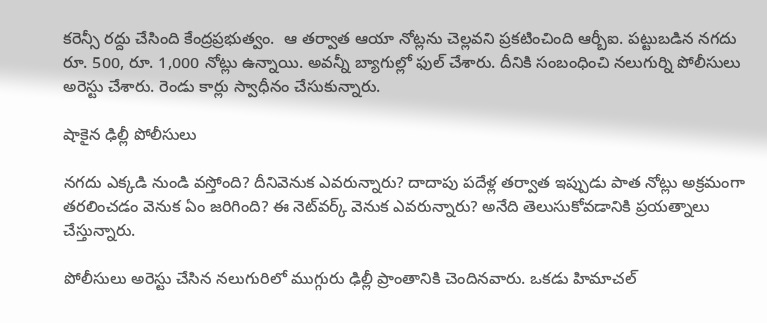కరెన్సీ రద్దు చేసింది కేంద్రప్రభుత్వం.  ఆ తర్వాత ఆయా నోట్లను చెల్లవని ప్రకటించింది ఆర్బీఐ. పట్టుబడిన నగదు రూ. 500, రూ. 1,000 నోట్లు ఉన్నాయి. అవన్నీ బ్యాగుల్లో ఫుల్ చేశారు. దీనికి సంబంధించి నలుగుర్ని పోలీసులు అరెస్టు చేశారు. రెండు కార్లు స్వాధీనం చేసుకున్నారు.

షాకైన ఢిల్లీ పోలీసులు

నగదు ఎక్కడి నుండి వస్తోంది? దీనివెనుక ఎవరున్నారు? దాదాపు పదేళ్ల తర్వాత ఇప్పుడు పాత నోట్లు అక్రమంగా తరలించడం వెనుక ఏం జరిగింది? ఈ నెట్‌వర్క్‌ వెనుక ఎవరున్నారు? అనేది తెలుసుకోవడానికి ప్రయత్నాలు చేస్తున్నారు.

పోలీసులు అరెస్టు చేసిన నలుగురిలో ముగ్గురు ఢిల్లీ ప్రాంతానికి చెందినవారు. ఒకడు హిమాచల్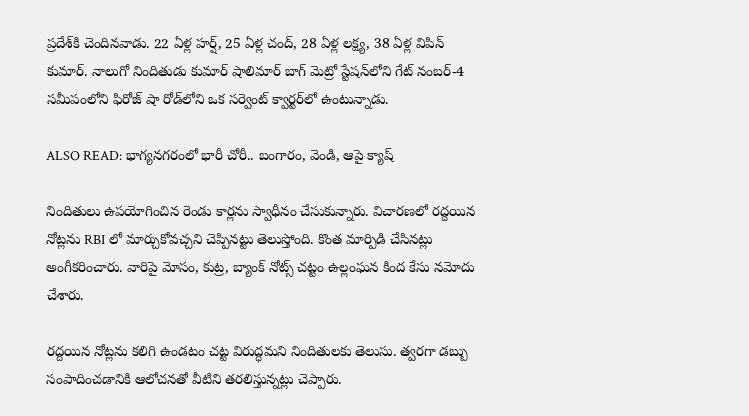ప్రదేశ్‌కి చెందినవాడు. 22 ఏళ్ల హర్ష్, 25 ఏళ్ల చంద్, 28 ఏళ్ల లక్ష్య, 38 ఏళ్ల విపిన్ కుమార్. నాలుగో నిందితుడు కుమార్ షాలిమార్ బాగ్ మెట్రో స్టేషన్‌లోని గేట్ నంబర్-4 సమీపంలోని ఫిరోజ్ షా రోడ్‌లోని ఒక సర్వెంట్ క్వార్టర్‌లో ఉంటున్నాడు.

ALSO READ: భాగ్యనగరంలో భారీ చోరీ.. బంగారం, వెండి, ఆపై క్యాష్

నిందితులు ఉపయోగించిన రెండు కార్లను స్వాధీనం చేసుకున్నారు. విచారణలో రద్దయిన నోట్లను RBI లో మార్చుకోవచ్చని చెప్పినట్టు తెలుస్తోంది. కొంత మార్పిడి చేసినట్లు అంగీకరించారు. వారిపై మోసం, కుట్ర, బ్యాంక్ నోట్స్ చట్టం ఉల్లంఘన కింద కేసు నమోదు చేశారు.

రద్దయిన నోట్లను కలిగి ఉండటం చట్ట విరుద్ధమని నిందితులకు తెలుసు. త్వరగా డబ్బు సంపాదించడానికి ఆలోచనతో వీటిని తరలిస్తున్నట్లు చెప్పారు.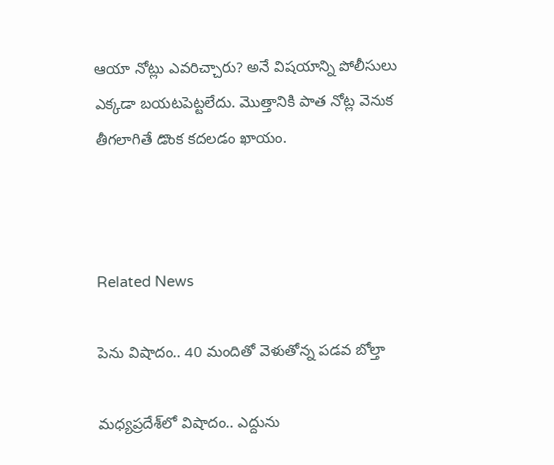ఆయా నోట్లు ఎవరిచ్చారు? అనే విషయాన్ని పోలీసులు ఎక్కడా బయటపెట్టలేదు. మొత్తానికి పాత నోట్ల వెనుక తీగలాగితే డొంక కదలడం ఖాయం.



Related News

పెను విషాదం.. 40 మందితో వెళుతోన్న ప‌డ‌వ బోల్తా

మధ్యప్రదేశ్‌లో విషాదం.. ఎద్దును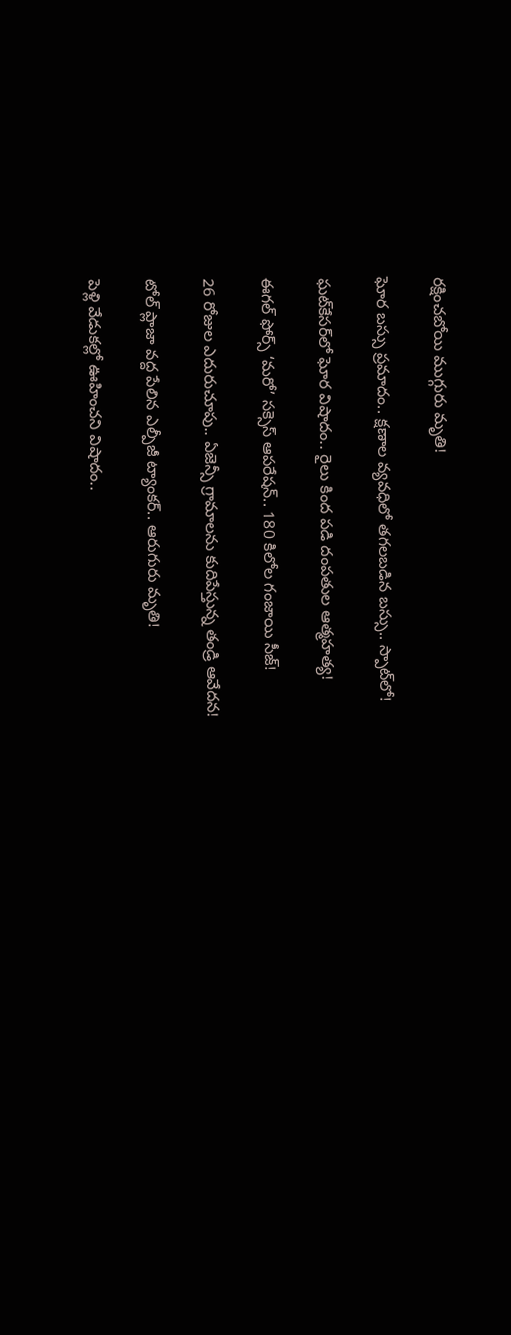రక్షించబోయి ముగ్గురు మృతి!

ఘోర బస్సు ప్రమాదం.. క్షణాల వ్యవధిలో తగలబడిన బస్సు.. స్పాట్‌లో!

ఘట్‌కేసర్‌లో ఘోర విషాదం.. రైలు కింద పడి దంపతుల ఆత్మహత్య!

ఈగల్ ఫోర్స్ ‘మరో’ సక్సెస్ ఆపరేషన్.. 180 కిలోల గంజాయి సీజ్!

26 రోజుల ఎదురుచూపు.. ఏజెన్సీ గ్రామాలను కుదిపేస్తున్న తండ్రి ఆవేదన!

టోల్ ప్లాజా వద్ద పేలిన ఎల్పీజీ ట్యాంకర్.. ఆరుగురు మృతి!

పెళ్లి వేడుకల్లో ఊహించని విషాదం..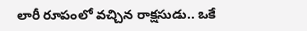లారీ రూపంలో వచ్చిన రాక్షసుడు.. ఒకే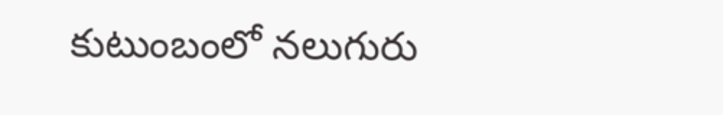కుటుంబంలో నలుగురు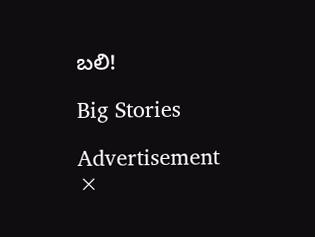బలి!

Big Stories

Advertisement
×